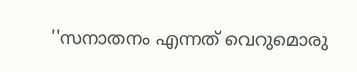''സനാതനം എന്നത് വെറുമൊരു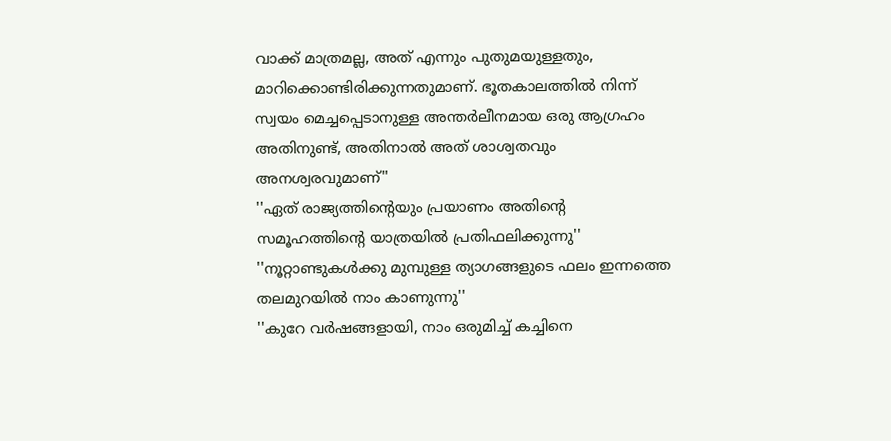വാക്ക് മാത്രമല്ല, അത് എന്നും പുതുമയുള്ളതും, മാറിക്കൊണ്ടിരിക്കുന്നതുമാണ്. ഭൂതകാലത്തില്‍ നിന്ന് സ്വയം മെച്ചപ്പെടാനുള്ള അന്തര്‍ലീനമായ ഒരു ആഗ്രഹം അതിനുണ്ട്, അതിനാല്‍ അത് ശാശ്വതവും അനശ്വരവുമാണ്''
''ഏത് രാജ്യത്തിന്റെയും പ്രയാണം അതിന്റെ സമൂഹത്തിന്റെ യാത്രയില്‍ പ്രതിഫലിക്കുന്നു''
''നൂറ്റാണ്ടുകള്‍ക്കു മുമ്പുള്ള ത്യാഗങ്ങളുടെ ഫലം ഇന്നത്തെ തലമുറയില്‍ നാം കാണുന്നു''
''കുറേ വര്‍ഷങ്ങളായി, നാം ഒരുമിച്ച് കച്ചിനെ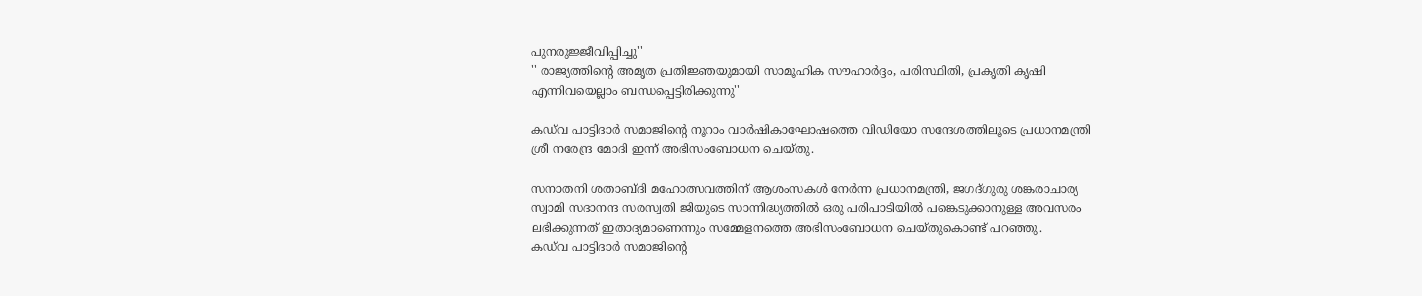പുനരുജ്ജീവിപ്പിച്ചു''
'' രാജ്യത്തിന്റെ അമൃത പ്രതിജ്ഞയുമായി സാമൂഹിക സൗഹാര്‍ദ്ദം, പരിസ്ഥിതി, പ്രകൃതി കൃഷി എന്നിവയെല്ലാം ബന്ധപ്പെട്ടിരിക്കുന്നു''

കഡ്‌വ പാട്ടിദാര്‍ സമാജിന്റെ നൂറാം വാര്‍ഷികാഘോഷത്തെ വിഡിയോ സന്ദേശത്തിലൂടെ പ്രധാനമന്ത്രി ശ്രീ നരേന്ദ്ര മോദി ഇന്ന് അഭിസംബോധന ചെയ്തു.

സനാതനി ശതാബ്ദി മഹോത്സവത്തിന് ആശംസകള്‍ നേര്‍ന്ന പ്രധാനമന്ത്രി, ജഗദ്ഗുരു ശങ്കരാചാര്യ സ്വാമി സദാനന്ദ സരസ്വതി ജിയുടെ സാന്നിദ്ധ്യത്തില്‍ ഒരു പരിപാടിയില്‍ പങ്കെടുക്കാനുള്ള അവസരം ലഭിക്കുന്നത് ഇതാദ്യമാണെന്നും സമ്മേളനത്തെ അഭിസംബോധന ചെയ്തുകൊണ്ട് പറഞ്ഞു.
കഡ്‌വ പാട്ടിദാര്‍ സമാജിന്റെ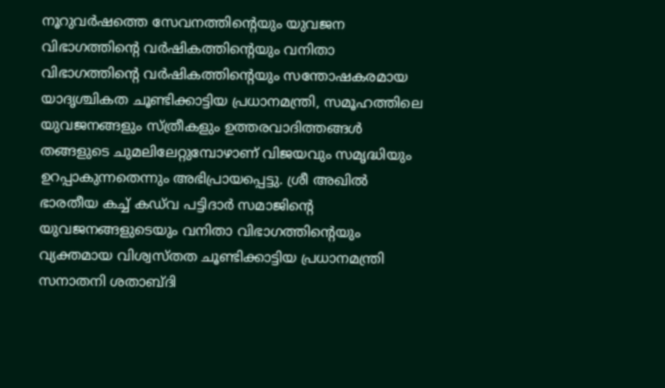നൂറുവര്‍ഷത്തെ സേവനത്തിന്റെയും യുവജന വിഭാഗത്തിന്റെ വര്‍ഷികത്തിന്റെയും വനിതാ വിഭാഗത്തിന്റെ വര്‍ഷികത്തിന്റെയും സന്തോഷകരമായ യാദൃശ്ചികത ചൂണ്ടിക്കാട്ടിയ പ്രധാനമന്ത്രി, സമൂഹത്തിലെ യുവജനങ്ങളും സ്ത്രീകളും ഉത്തരവാദിത്തങ്ങള്‍ തങ്ങളുടെ ചുമലിലേറ്റുമ്പോഴാണ് വിജയവും സമൃദ്ധിയും ഉറപ്പാകുന്നതെന്നും അഭിപ്രായപ്പെട്ടു. ശ്രീ അഖില്‍ ഭാരതീയ കച്ച് കഡ്‌വ പട്ടിദാര്‍ സമാജിന്റെ യുവജനങ്ങളുടെയും വനിതാ വിഭാഗത്തിന്റെയും വ്യക്തമായ വിശ്വസ്തത ചൂണ്ടിക്കാട്ടിയ പ്രധാനമന്ത്രി സനാതനി ശതാബ്ദി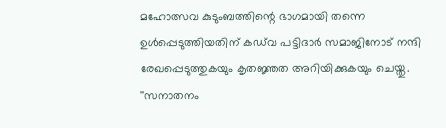മഹോത്സവ കുടുംബത്തിന്റെ ഭാഗമായി തന്നെ ഉള്‍പ്പെടുത്തിയതിന് കഡ്‌വ പട്ടിദാര്‍ സമാജിനോട് നന്ദി രേഖപ്പെടുത്തുകയും കൃതജ്ഞത അറിയിക്കുകയും ചെയ്തു. ''സനാതനം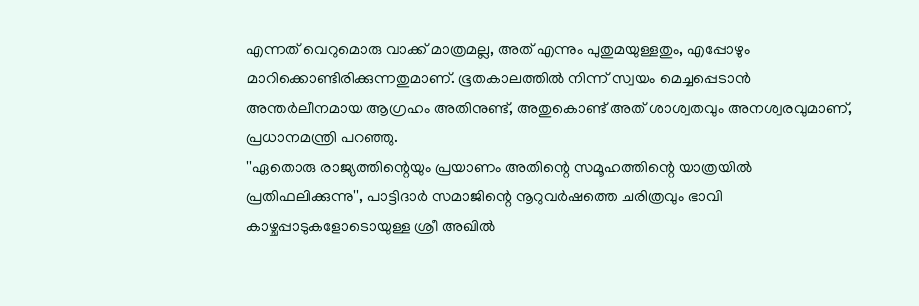എന്നത് വെറുമൊരു വാക്ക് മാത്രമല്ല, അത് എന്നും പുതുമയുള്ളതും, എപ്പോഴും മാറിക്കൊണ്ടിരിക്കുന്നതുമാണ്. ഭൂതകാലത്തില്‍ നിന്ന് സ്വയം മെച്ചപ്പെടാന്‍ അന്തര്‍ലീനമായ ആഗ്രഹം അതിനുണ്ട്, അതുകൊണ്ട് അത് ശാശ്വതവും അനശ്വരവുമാണ്, പ്രധാനമന്ത്രി പറഞ്ഞു.
''ഏതൊരു രാജ്യത്തിന്റെയും പ്രയാണം അതിന്റെ സമൂഹത്തിന്റെ യാത്രയില്‍ പ്രതിഫലിക്കുന്നു'', പാട്ടിദാര്‍ സമാജിന്റെ നൂറുവര്‍ഷത്തെ ചരിത്രവും ഭാവി കാഴ്ചപ്പാടുകളോടൊയുള്ള ശ്രീ അഖില്‍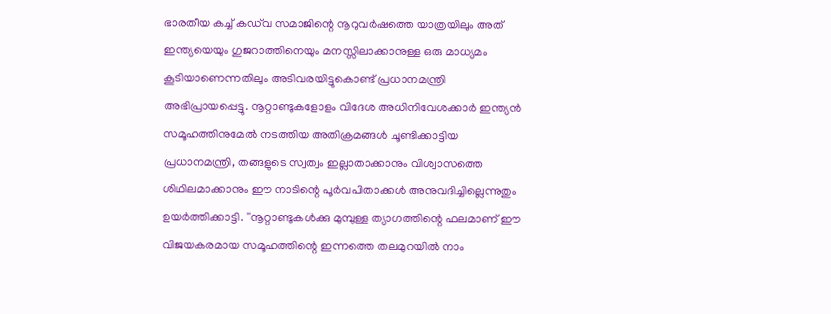ഭാരതീയ കച്ച് കഡ്‌വ സമാജിന്റെ നൂറുവര്‍ഷത്തെ യാത്രയിലും അത് ഇന്ത്യയെയും ഗുജറാത്തിനെയും മനസ്സിലാക്കാനുള്ള ഒരു മാധ്യമം കൂടിയാണെന്നതിലും അടിവരയിട്ടുകൊണ്ട് പ്രധാനമന്ത്രി അഭിപ്രായപ്പെട്ടു. നൂറ്റാണ്ടുകളോളം വിദേശ അധിനിവേശക്കാര്‍ ഇന്ത്യന്‍ സമൂഹത്തിനുമേല്‍ നടത്തിയ അതിക്രമങ്ങള്‍ ചൂണ്ടിക്കാട്ടിയ പ്രധാനമന്ത്രി, തങ്ങളുടെ സ്വത്വം ഇല്ലാതാക്കാനും വിശ്വാസത്തെ ശിഥിലമാക്കാനും ഈ നാടിന്റെ പൂര്‍വപിതാക്കള്‍ അനുവദിച്ചില്ലെന്നുതും ഉയര്‍ത്തിക്കാട്ടി. ''നൂറ്റാണ്ടുകള്‍ക്കു മുമ്പുള്ള ത്യാഗത്തിന്റെ ഫലമാണ് ഈ വിജയകരമായ സമൂഹത്തിന്റെ ഇന്നത്തെ തലമുറയില്‍ നാം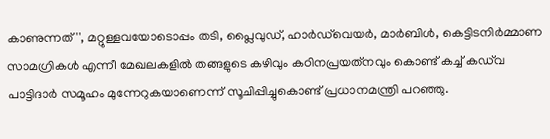കാണുന്നത്'', മറ്റുള്ളവയോടൊപ്പം തടി, പ്ലൈവുഡ്, ഹാര്‍ഡ്‌വെയര്‍, മാര്‍ബിള്‍, കെട്ടിടനിര്‍മ്മാണ സാമഗ്രികള്‍ എന്നീ മേഖലകളില്‍ തങ്ങളുടെ കഴിവും കഠിനപ്രയത്‌നവും കൊണ്ട് കച്ച് കഡ്‌വ പാട്ടിദാര്‍ സമൂഹം മുന്നേറുകയാണെന്ന് സൂചിപ്പിച്ചുകൊണ്ട് പ്രധാനമന്ത്രി പറഞ്ഞു.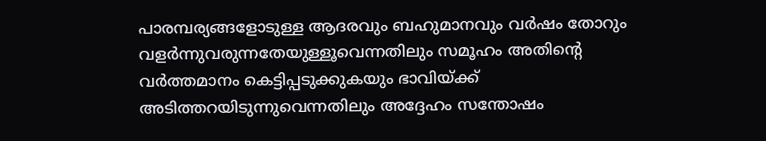പാരമ്പര്യങ്ങളോടുള്ള ആദരവും ബഹുമാനവും വര്‍ഷം തോറും വളര്‍ന്നുവരുന്നതേയുള്ളൂവെന്നതിലും സമൂഹം അതിന്റെ വര്‍ത്തമാനം കെട്ടിപ്പടുക്കുകയും ഭാവിയ്ക്ക് അടിത്തറയിടുന്നുവെന്നതിലും അദ്ദേഹം സന്തോഷം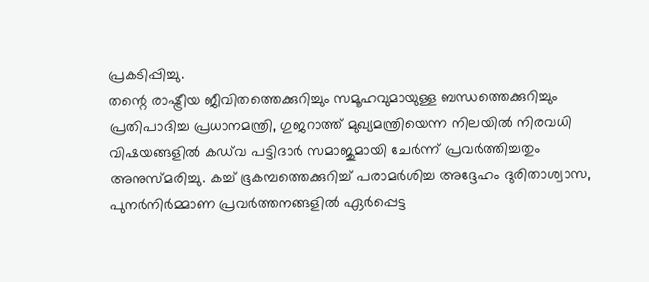പ്രകടിപ്പിച്ചു.
തന്റെ രാഷ്ട്രീയ ജീവിതത്തെക്കുറിച്ചും സമൂഹവുമായുള്ള ബന്ധത്തെക്കുറിച്ചും പ്രതിപാദിച്ച പ്രധാനമന്ത്രി, ഗുജറാത്ത് മുഖ്യമന്ത്രിയെന്ന നിലയില്‍ നിരവധി വിഷയങ്ങളില്‍ കഡ്‌വ പട്ടിദാര്‍ സമാജുമായി ചേര്‍ന്ന് പ്രവര്‍ത്തിച്ചതും അനുസ്മരിച്ചു. കച്ച് ഭൂകമ്പത്തെക്കുറിച്ച് പരാമര്‍ശിച്ച അദ്ദേഹം ദുരിതാശ്വാസ, പുനര്‍നിര്‍മ്മാണ പ്രവര്‍ത്തനങ്ങളില്‍ ഏര്‍പ്പെട്ട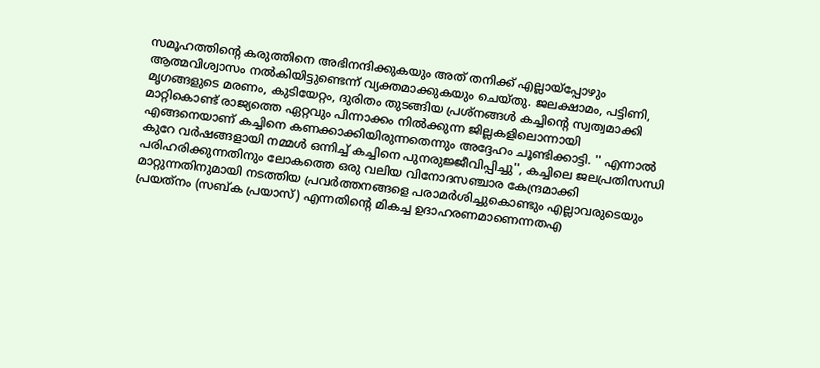സമൂഹത്തിന്റെ കരുത്തിനെ അഭിനന്ദിക്കുകയും അത് തനിക്ക് എല്ലായ്‌പ്പോഴും ആത്മവിശ്വാസം നല്‍കിയിട്ടുണ്ടെന്ന് വ്യക്തമാക്കുകയും ചെയ്തു. ജലക്ഷാമം, പട്ടിണി, മൃഗങ്ങളുടെ മരണം, കുടിയേറ്റം, ദുരിതം തുടങ്ങിയ പ്രശ്‌നങ്ങള്‍ കച്ചിന്റെ സ്വത്വമാക്കി മാറ്റികൊണ്ട് രാജ്യത്തെ ഏറ്റവും പിന്നാക്കം നില്‍ക്കുന്ന ജില്ലകളിലൊന്നായി എങ്ങനെയാണ് കച്ചിനെ കണക്കാക്കിയിരുന്നതെന്നും അദ്ദേഹം ചൂണ്ടിക്കാട്ടി. '' എന്നാല്‍ കുറേ വര്‍ഷങ്ങളായി നമ്മള്‍ ഒന്നിച്ച് കച്ചിനെ പുനരുജ്ജീവിപ്പിച്ചു'', കച്ചിലെ ജലപ്രതിസന്ധി പരിഹരിക്കുന്നതിനും ലോകത്തെ ഒരു വലിയ വിനോദസഞ്ചാര കേന്ദ്രമാക്കി മാറ്റുന്നതിനുമായി നടത്തിയ പ്രവര്‍ത്തനങ്ങളെ പരാമര്‍ശിച്ചുകൊണ്ടും എല്ലാവരുടെയും പ്രയത്‌നം (സബ്ക പ്രയാസ്) എന്നതിന്റെ മികച്ച ഉദാഹരണമാണെന്നതഎ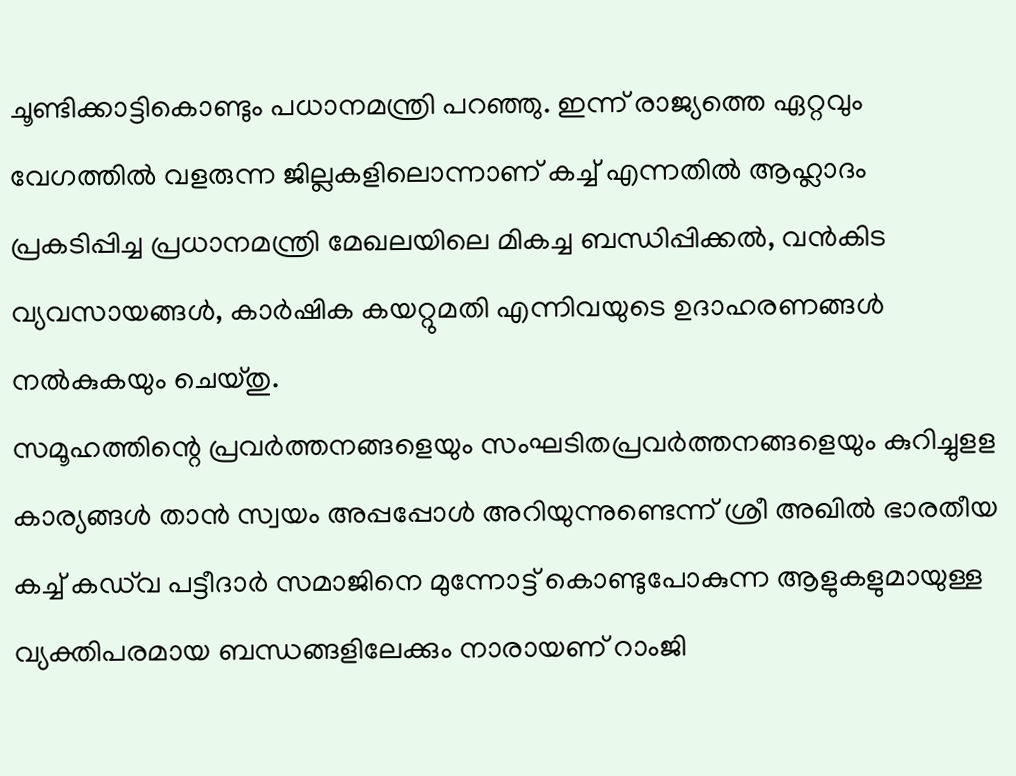ചൂണ്ടിക്കാട്ടികൊണ്ടും പധാനമന്ത്രി പറഞ്ഞു. ഇന്ന് രാജ്യത്തെ ഏറ്റവും വേഗത്തില്‍ വളരുന്ന ജില്ലകളിലൊന്നാണ് കച്ച് എന്നതില്‍ ആഹ്ലാദം പ്രകടിപ്പിച്ച പ്രധാനമന്ത്രി മേഖലയിലെ മികച്ച ബന്ധിപ്പിക്കല്‍, വന്‍കിട വ്യവസായങ്ങള്‍, കാര്‍ഷിക കയറ്റുമതി എന്നിവയുടെ ഉദാഹരണങ്ങള്‍ നല്‍കുകയും ചെയ്തു.
സമൂഹത്തിന്റെ പ്രവര്‍ത്തനങ്ങളെയും സംഘടിതപ്രവര്‍ത്തനങ്ങളെയും കുറിച്ചുളള കാര്യങ്ങള്‍ താന്‍ സ്വയം അപ്പപ്പോള്‍ അറിയുന്നുണ്ടെന്ന് ശ്രീ അഖില്‍ ഭാരതീയ കച്ച് കഡ്‌വ പട്ടീദാര്‍ സമാജിനെ മുന്നോട്ട് കൊണ്ടുപോകുന്ന ആളുകളുമായുള്ള വ്യക്തിപരമായ ബന്ധങ്ങളിലേക്കും നാരായണ് റാംജി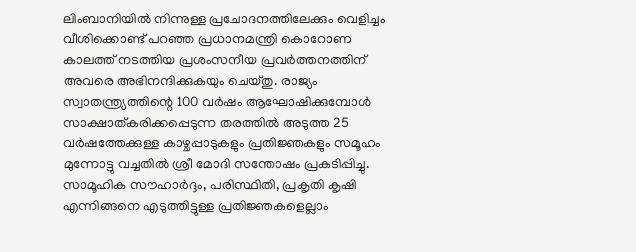ലിംബാനിയില്‍ നിന്നുള്ള പ്രചോദനത്തിലേക്കും വെളിച്ചം വീശിക്കൊണ്ട് പറഞ്ഞ പ്രധാനമന്ത്രി കൊറോണ കാലത്ത് നടത്തിയ പ്രശംസനീയ പ്രവര്‍ത്തനത്തിന് അവരെ അഭിനന്ദിക്കുകയും ചെയ്തു. രാജ്യം സ്വാതന്ത്ര്യത്തിന്റെ 100 വര്‍ഷം ആഘോഷിക്കുമ്പോള്‍ സാക്ഷാത്കരിക്കപ്പെടുന്ന തരത്തില്‍ അടുത്ത 25 വര്‍ഷത്തേക്കുള്ള കാഴ്ചപ്പാടുകളും പ്രതിജ്ഞകളും സമൂഹം മുന്നോട്ടു വച്ചതില്‍ ശ്രീ മോദി സന്തോഷം പ്രകടിപ്പിച്ചു. സാമൂഹിക സൗഹാര്‍ദ്ദം, പരിസ്ഥിതി, പ്രകൃതി കൃഷി എന്നിങ്ങനെ എടുത്തിട്ടുള്ള പ്രതിജ്ഞകളെല്ലാം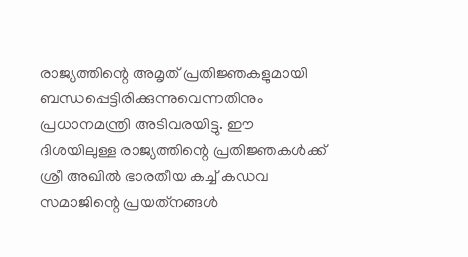രാജ്യത്തിന്റെ അമൃത് പ്രതിജ്ഞകളുമായി ബന്ധപ്പെട്ടിരിക്കുന്നുവെന്നതിനും പ്രധാനമന്ത്രി അടിവരയിട്ടു. ഈ ദിശയിലുള്ള രാജ്യത്തിന്റെ പ്രതിജ്ഞകള്‍ക്ക് ശ്രീ അഖില്‍ ഭാരതീയ കച്ച് കഡവ സമാജിന്റെ പ്രയത്‌നങ്ങള്‍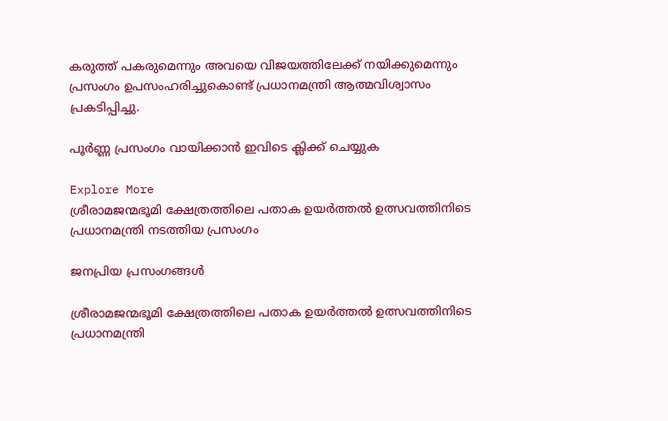കരുത്ത് പകരുമെന്നും അവയെ വിജയത്തിലേക്ക് നയിക്കുമെന്നും പ്രസംഗം ഉപസംഹരിച്ചുകൊണ്ട് പ്രധാനമന്ത്രി ആത്മവിശ്വാസം പ്രകടിപ്പിച്ചു.

പൂർണ്ണ പ്രസംഗം വായിക്കാൻ ഇവിടെ ക്ലിക്ക് ചെയ്യുക

Explore More
ശ്രീരാമജന്മഭൂമി ക്ഷേത്രത്തിലെ പതാക ഉയർത്തൽ ഉത്സവത്തിനിടെ പ്രധാനമന്ത്രി നടത്തിയ പ്രസംഗം

ജനപ്രിയ പ്രസംഗങ്ങൾ

ശ്രീരാമജന്മഭൂമി ക്ഷേത്രത്തിലെ പതാക ഉയർത്തൽ ഉത്സവത്തിനിടെ പ്രധാനമന്ത്രി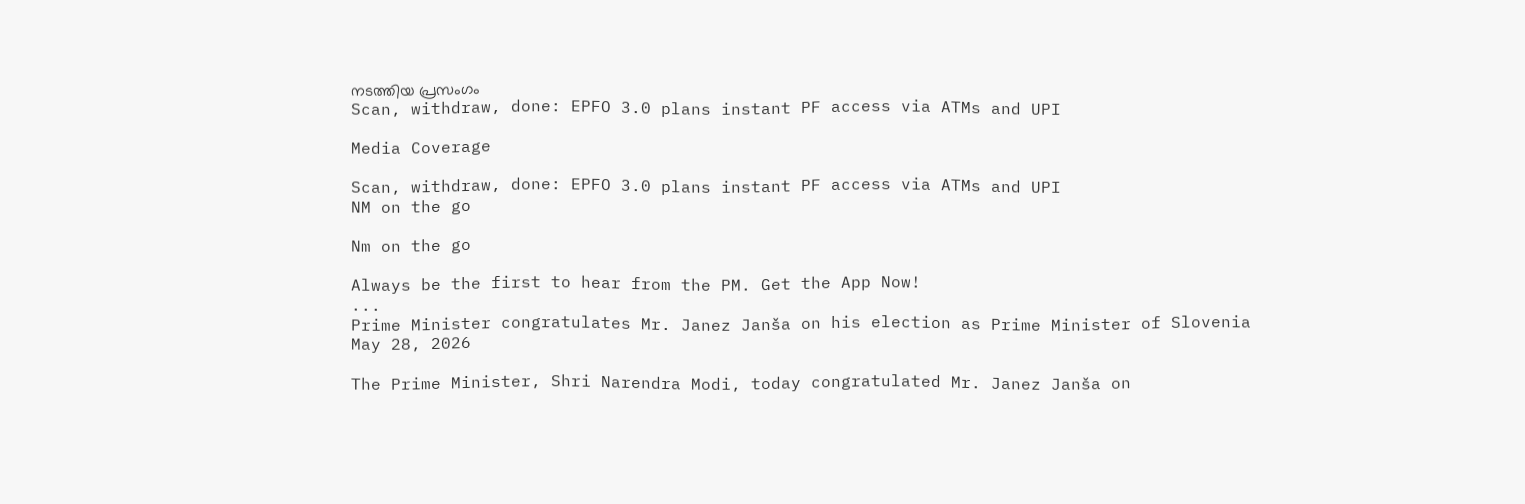നടത്തിയ പ്രസംഗം
Scan, withdraw, done: EPFO 3.0 plans instant PF access via ATMs and UPI

Media Coverage

Scan, withdraw, done: EPFO 3.0 plans instant PF access via ATMs and UPI
NM on the go

Nm on the go

Always be the first to hear from the PM. Get the App Now!
...
Prime Minister congratulates Mr. Janez Janša on his election as Prime Minister of Slovenia
May 28, 2026

The Prime Minister, Shri Narendra Modi, today congratulated Mr. Janez Janša on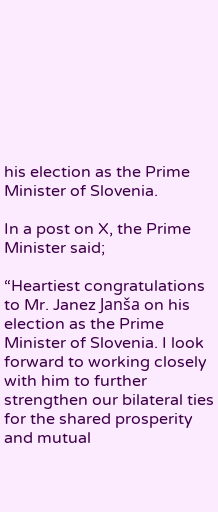his election as the Prime Minister of Slovenia.

In a post on X, the Prime Minister said;

“Heartiest congratulations to Mr. Janez Janša on his election as the Prime Minister of Slovenia. I look forward to working closely with him to further strengthen our bilateral ties for the shared prosperity and mutual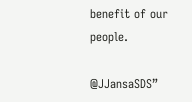benefit of our people.

@JJansaSDS”